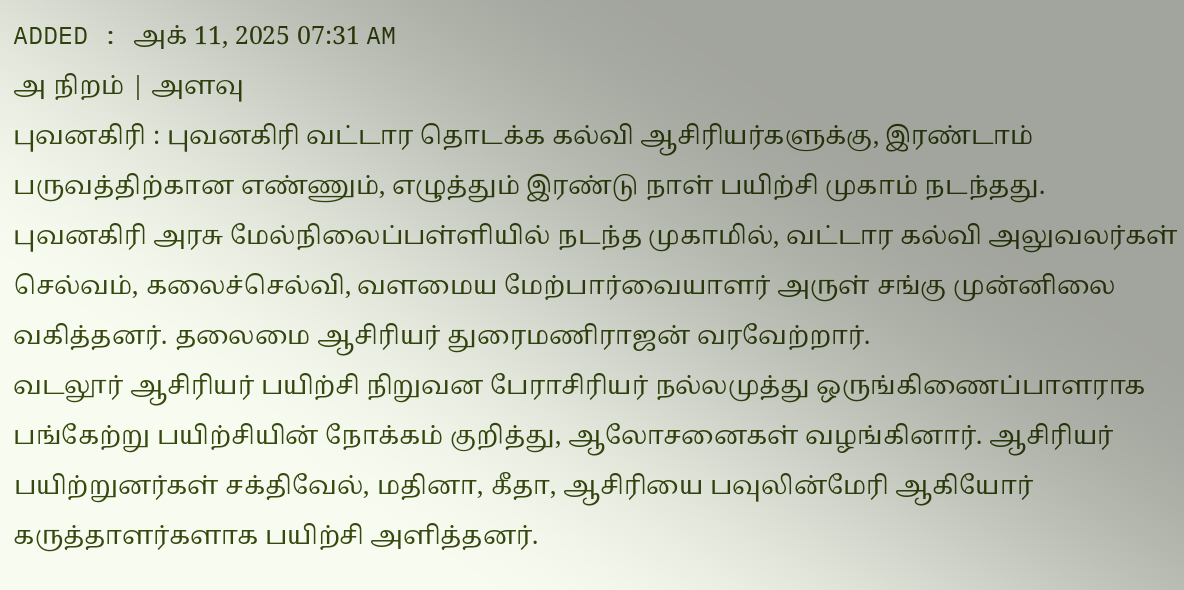ADDED : அக் 11, 2025 07:31 AM
அ நிறம் | அளவு
புவனகிரி : புவனகிரி வட்டார தொடக்க கல்வி ஆசிரியர்களுக்கு, இரண்டாம் பருவத்திற்கான எண்ணும், எழுத்தும் இரண்டு நாள் பயிற்சி முகாம் நடந்தது.
புவனகிரி அரசு மேல்நிலைப்பள்ளியில் நடந்த முகாமில், வட்டார கல்வி அலுவலர்கள் செல்வம், கலைச்செல்வி, வளமைய மேற்பார்வையாளர் அருள் சங்கு முன்னிலை வகித்தனர். தலைமை ஆசிரியர் துரைமணிராஜன் வரவேற்றார்.
வடலூர் ஆசிரியர் பயிற்சி நிறுவன பேராசிரியர் நல்லமுத்து ஒருங்கிணைப்பாளராக பங்கேற்று பயிற்சியின் நோக்கம் குறித்து, ஆலோசனைகள் வழங்கினார். ஆசிரியர் பயிற்றுனர்கள் சக்திவேல், மதினா, கீதா, ஆசிரியை பவுலின்மேரி ஆகியோர் கருத்தாளர்களாக பயிற்சி அளித்தனர்.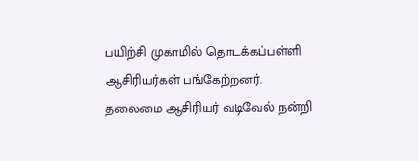பயிற்சி முகாமில் தொடக்கப்பள்ளி ஆசிரியர்கள் பங்கேற்றனர்.
தலைமை ஆசிரியர் வடிவேல் நன்றி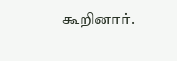கூறினார்.